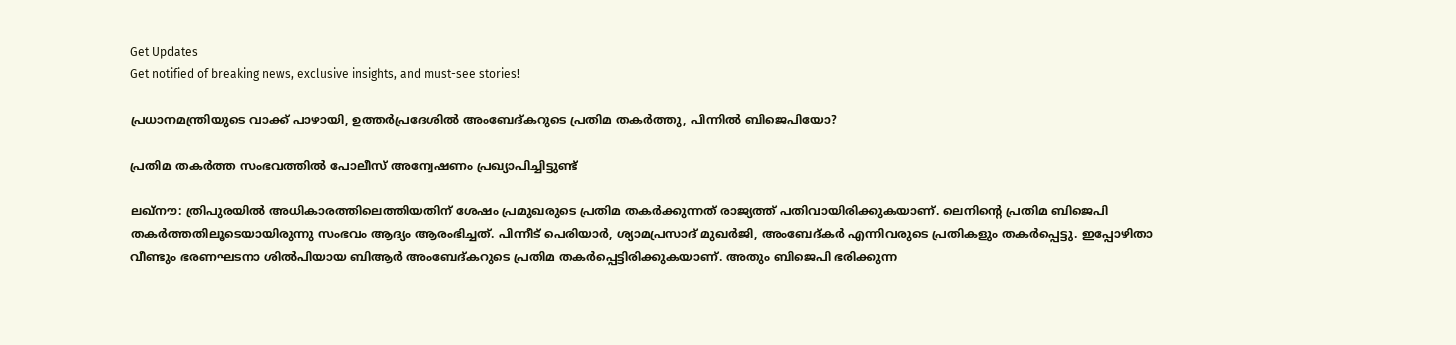Get Updates
Get notified of breaking news, exclusive insights, and must-see stories!

പ്രധാനമന്ത്രിയുടെ വാക്ക് പാഴായി, ഉത്തര്‍പ്രദേശില്‍ അംബേദ്കറുടെ പ്രതിമ തകര്‍ത്തു, പിന്നില്‍ ബിജെപിയോ?

പ്രതിമ തകര്‍ത്ത സംഭവത്തില്‍ പോലീസ് അന്വേഷണം പ്രഖ്യാപിച്ചിട്ടുണ്ട്

ലഖ്‌നൗ: ത്രിപുരയില്‍ അധികാരത്തിലെത്തിയതിന് ശേഷം പ്രമുഖരുടെ പ്രതിമ തകര്‍ക്കുന്നത് രാജ്യത്ത് പതിവായിരിക്കുകയാണ്. ലെനിന്റെ പ്രതിമ ബിജെപി തകര്‍ത്തതിലൂടെയായിരുന്നു സംഭവം ആദ്യം ആരംഭിച്ചത്. പിന്നീട് പെരിയാര്‍, ശ്യാമപ്രസാദ് മുഖര്‍ജി, അംബേദ്കര്‍ എന്നിവരുടെ പ്രതികളും തകര്‍പ്പെട്ടു. ഇപ്പോഴിതാ വീണ്ടും ഭരണഘടനാ ശില്‍പിയായ ബിആര്‍ അംബേദ്കറുടെ പ്രതിമ തകര്‍പ്പെട്ടിരിക്കുകയാണ്. അതും ബിജെപി ഭരിക്കുന്ന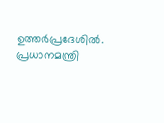ഉത്തര്‍പ്രദേശില്‍. പ്രധാനമന്ത്രി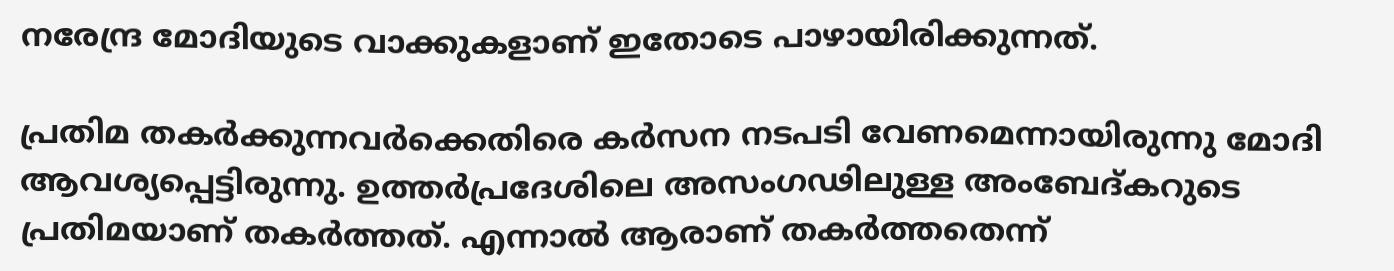നരേന്ദ്ര മോദിയുടെ വാക്കുകളാണ് ഇതോടെ പാഴായിരിക്കുന്നത്.

പ്രതിമ തകര്‍ക്കുന്നവര്‍ക്കെതിരെ കര്‍സന നടപടി വേണമെന്നായിരുന്നു മോദി ആവശ്യപ്പെട്ടിരുന്നു. ഉത്തര്‍പ്രദേശിലെ അസംഗഢിലുള്ള അംബേദ്കറുടെ പ്രതിമയാണ് തകര്‍ത്തത്. എന്നാല്‍ ആരാണ് തകര്‍ത്തതെന്ന്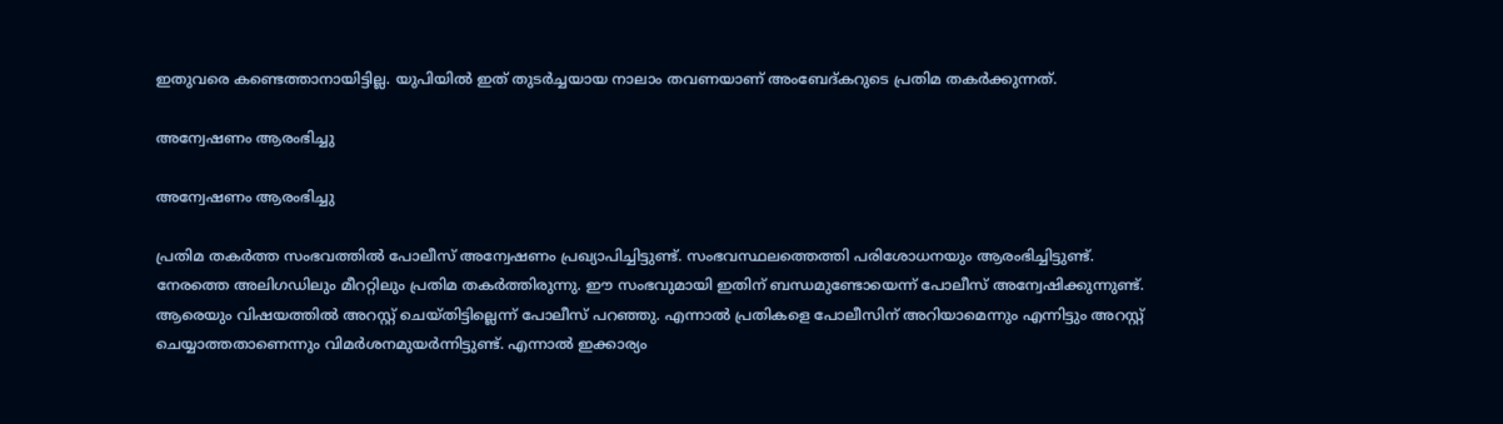ഇതുവരെ കണ്ടെത്താനായിട്ടില്ല. യുപിയില്‍ ഇത് തുടര്‍ച്ചയായ നാലാം തവണയാണ് അംബേദ്കറുടെ പ്രതിമ തകര്‍ക്കുന്നത്.

അന്വേഷണം ആരംഭിച്ചു

അന്വേഷണം ആരംഭിച്ചു

പ്രതിമ തകര്‍ത്ത സംഭവത്തില്‍ പോലീസ് അന്വേഷണം പ്രഖ്യാപിച്ചിട്ടുണ്ട്. സംഭവസ്ഥലത്തെത്തി പരിശോധനയും ആരംഭിച്ചിട്ടുണ്ട്. നേരത്തെ അലിഗഡിലും മീററ്റിലും പ്രതിമ തകര്‍ത്തിരുന്നു. ഈ സംഭവുമായി ഇതിന് ബന്ധമുണ്ടോയെന്ന് പോലീസ് അന്വേഷിക്കുന്നുണ്ട്. ആരെയും വിഷയത്തില്‍ അറസ്റ്റ് ചെയ്തിട്ടില്ലെന്ന് പോലീസ് പറഞ്ഞു. എന്നാല്‍ പ്രതികളെ പോലീസിന് അറിയാമെന്നും എന്നിട്ടും അറസ്റ്റ് ചെയ്യാത്തതാണെന്നും വിമര്‍ശനമുയര്‍ന്നിട്ടുണ്ട്. എന്നാല്‍ ഇക്കാര്യം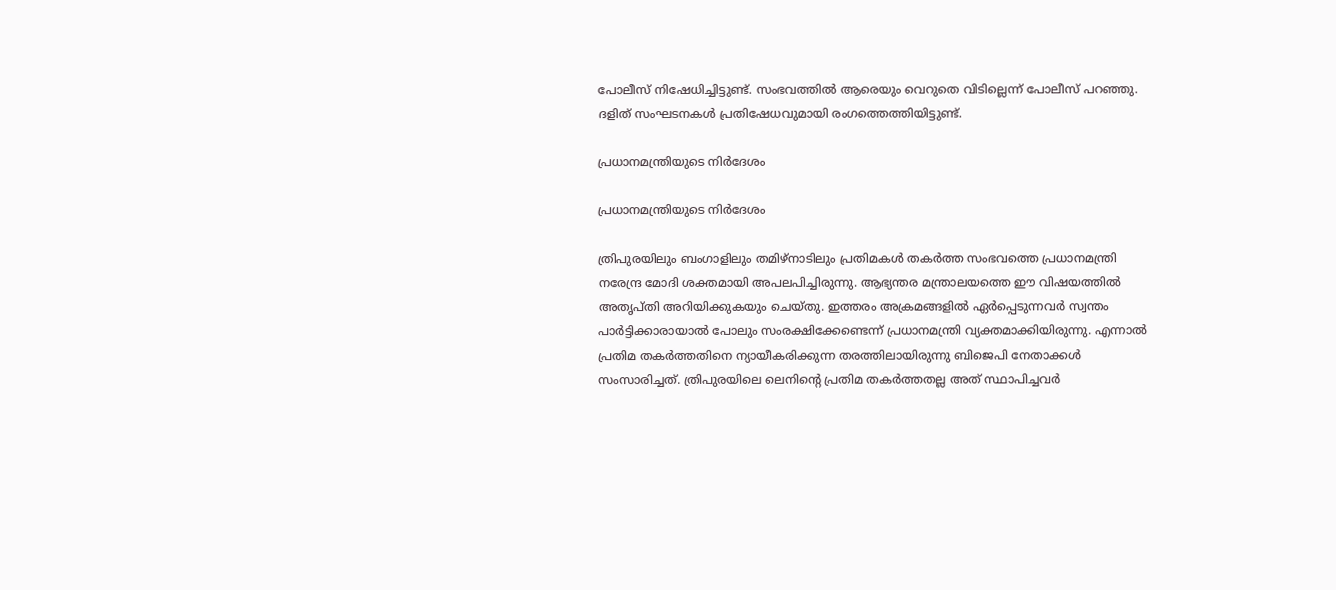പോലീസ് നിഷേധിച്ചിട്ടുണ്ട്. സംഭവത്തില്‍ ആരെയും വെറുതെ വിടില്ലെന്ന് പോലീസ് പറഞ്ഞു. ദളിത് സംഘടനകള്‍ പ്രതിഷേധവുമായി രംഗത്തെത്തിയിട്ടുണ്ട്.

പ്രധാനമന്ത്രിയുടെ നിര്‍ദേശം

പ്രധാനമന്ത്രിയുടെ നിര്‍ദേശം

ത്രിപുരയിലും ബംഗാളിലും തമിഴ്‌നാടിലും പ്രതിമകള്‍ തകര്‍ത്ത സംഭവത്തെ പ്രധാനമന്ത്രി നരേന്ദ്ര മോദി ശക്തമായി അപലപിച്ചിരുന്നു. ആഭ്യന്തര മന്ത്രാലയത്തെ ഈ വിഷയത്തില്‍ അതൃപ്തി അറിയിക്കുകയും ചെയ്തു. ഇത്തരം അക്രമങ്ങളില്‍ ഏര്‍പ്പെടുന്നവര്‍ സ്വന്തം പാര്‍ട്ടിക്കാരായാല്‍ പോലും സംരക്ഷിക്കേണ്ടെന്ന് പ്രധാനമന്ത്രി വ്യക്തമാക്കിയിരുന്നു. എന്നാല്‍ പ്രതിമ തകര്‍ത്തതിനെ ന്യായീകരിക്കുന്ന തരത്തിലായിരുന്നു ബിജെപി നേതാക്കള്‍ സംസാരിച്ചത്. ത്രിപുരയിലെ ലെനിന്റെ പ്രതിമ തകര്‍ത്തതല്ല അത് സ്ഥാപിച്ചവര്‍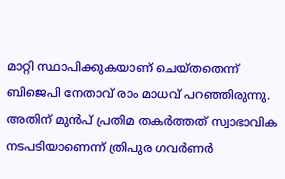മാറ്റി സ്ഥാപിക്കുകയാണ് ചെയ്തതെന്ന് ബിജെപി നേതാവ് രാം മാധവ് പറഞ്ഞിരുന്നു. അതിന് മുന്‍പ് പ്രതിമ തകര്‍ത്തത് സ്വാഭാവിക നടപടിയാണെന്ന് ത്രിപുര ഗവര്‍ണര്‍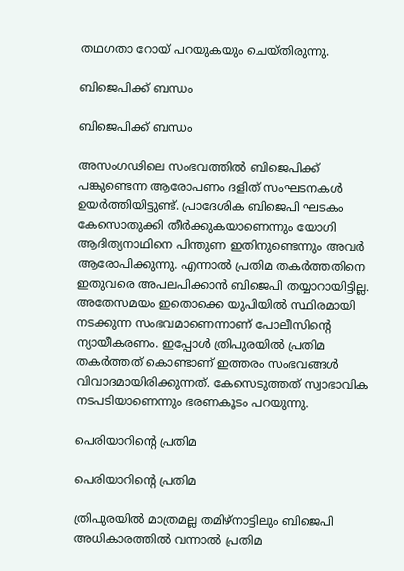തഥഗതാ റോയ് പറയുകയും ചെയ്തിരുന്നു.

ബിജെപിക്ക് ബന്ധം

ബിജെപിക്ക് ബന്ധം

അസംഗഢിലെ സംഭവത്തില്‍ ബിജെപിക്ക് പങ്കുണ്ടെന്ന ആരോപണം ദളിത് സംഘടനകള്‍ ഉയര്‍ത്തിയിട്ടുണ്ട്. പ്രാദേശിക ബിജെപി ഘടകം കേസൊതുക്കി തീര്‍ക്കുകയാണെന്നും യോഗി ആദിത്യനാഥിനെ പിന്തുണ ഇതിനുണ്ടെന്നും അവര്‍ ആരോപിക്കുന്നു. എന്നാല്‍ പ്രതിമ തകര്‍ത്തതിനെ ഇതുവരെ അപലപിക്കാന്‍ ബിജെപി തയ്യാറായിട്ടില്ല. അതേസമയം ഇതൊക്കെ യുപിയില്‍ സ്ഥിരമായി നടക്കുന്ന സംഭവമാണെന്നാണ് പോലീസിന്റെ ന്യായീകരണം. ഇപ്പോള്‍ ത്രിപുരയില്‍ പ്രതിമ തകര്‍ത്തത് കൊണ്ടാണ് ഇത്തരം സംഭവങ്ങള്‍ വിവാദമായിരിക്കുന്നത്. കേസെടുത്തത് സ്വാഭാവിക നടപടിയാണെന്നും ഭരണകൂടം പറയുന്നു.

പെരിയാറിന്റെ പ്രതിമ

പെരിയാറിന്റെ പ്രതിമ

ത്രിപുരയില്‍ മാത്രമല്ല തമിഴ്‌നാട്ടിലും ബിജെപി അധികാരത്തില്‍ വന്നാല്‍ പ്രതിമ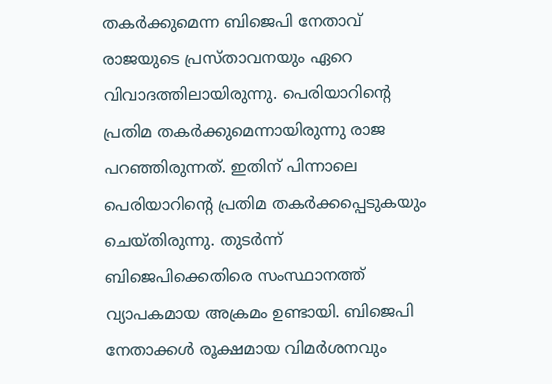തകര്‍ക്കുമെന്ന ബിജെപി നേതാവ് രാജയുടെ പ്രസ്താവനയും ഏറെ വിവാദത്തിലായിരുന്നു. പെരിയാറിന്റെ പ്രതിമ തകര്‍ക്കുമെന്നായിരുന്നു രാജ പറഞ്ഞിരുന്നത്. ഇതിന് പിന്നാലെ പെരിയാറിന്റെ പ്രതിമ തകര്‍ക്കപ്പെടുകയും ചെയ്തിരുന്നു. തുടര്‍ന്ന് ബിജെപിക്കെതിരെ സംസ്ഥാനത്ത് വ്യാപകമായ അക്രമം ഉണ്ടായി. ബിജെപി നേതാക്കള്‍ രൂക്ഷമായ വിമര്‍ശനവും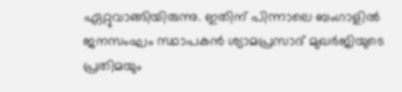ഏറ്റുവാങ്ങിയിരുന്നു. ഇതിന് പിന്നാലെ ബംഗാളില്‍ ജനസംഘം സ്ഥാപകന്‍ ശ്യാമപ്രസാദ് മുഖര്‍ജിയുടെ പ്രതിമയും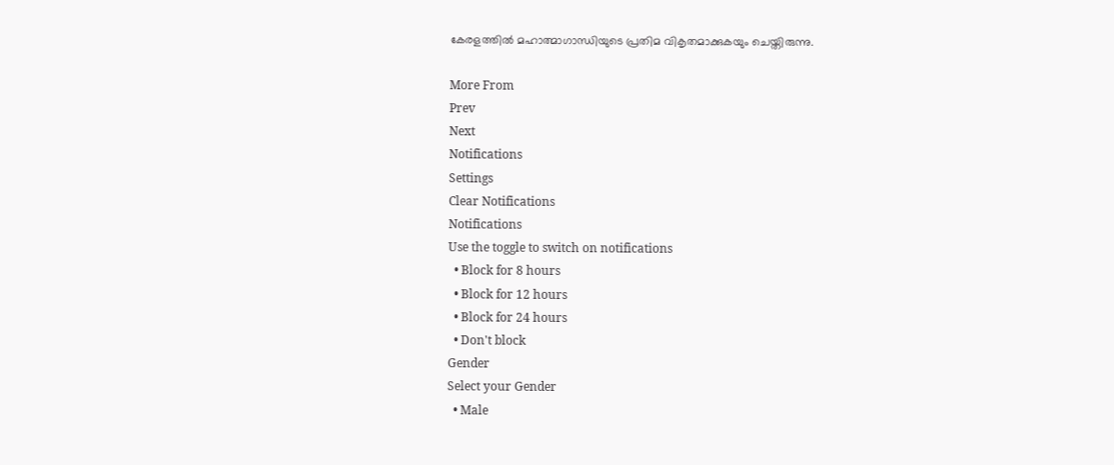കേരളത്തില്‍ മഹാത്മാഗാന്ധിയുടെ പ്രതിമ വികൃതമാക്കുകയും ചെയ്തിരുന്നു.

More From
Prev
Next
Notifications
Settings
Clear Notifications
Notifications
Use the toggle to switch on notifications
  • Block for 8 hours
  • Block for 12 hours
  • Block for 24 hours
  • Don't block
Gender
Select your Gender
  • Male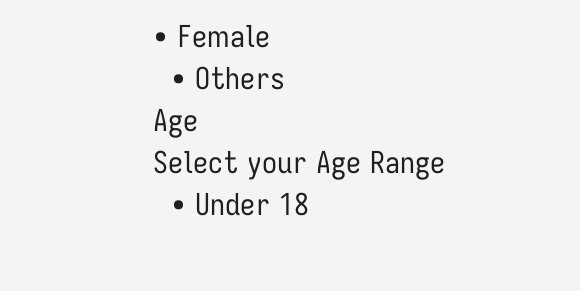• Female
  • Others
Age
Select your Age Range
  • Under 18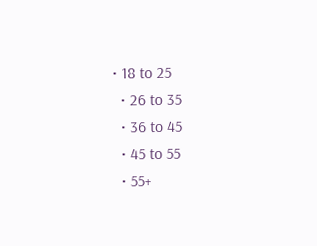• 18 to 25
  • 26 to 35
  • 36 to 45
  • 45 to 55
  • 55+